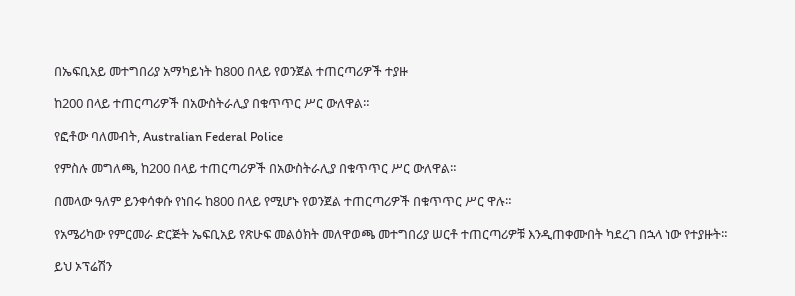በኤፍቢአይ መተግበሪያ አማካይነት ከ800 በላይ የወንጀል ተጠርጣሪዎች ተያዙ

ከ200 በላይ ተጠርጣሪዎች በአውስትራሊያ በቁጥጥር ሥር ውለዋል።

የፎቶው ባለመብት, Australian Federal Police

የምስሉ መግለጫ, ከ200 በላይ ተጠርጣሪዎች በአውስትራሊያ በቁጥጥር ሥር ውለዋል።

በመላው ዓለም ይንቀሳቀሱ የነበሩ ከ800 በላይ የሚሆኑ የወንጀል ተጠርጣሪዎች በቁጥጥር ሥር ዋሉ።

የአሜሪካው የምርመራ ድርጅት ኤፍቢአይ የጽሁፍ መልዕክት መለዋወጫ መተግበሪያ ሠርቶ ተጠርጣሪዎቹ እንዲጠቀሙበት ካደረገ በኋላ ነው የተያዙት።

ይህ ኦፕሬሽን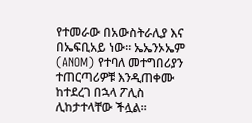የተመራው በአውስትራሊያ እና በኤፍቢአይ ነው። ኤኤንኦኤም (ANOM) የተባለ መተግበሪያን ተጠርጣሪዎቹ እንዲጠቀሙ ከተደረገ በኋላ ፖሊስ ሊከታተላቸው ችሏል።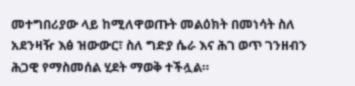መተግበሪያው ላይ ከሚለዋወጡት መልዕክት በመነሳት ስለ አደንዛዥ እፅ ዝውውር፣ ስለ ግድያ ሴራ እና ሕገ ወጥ ገንዘብን ሕጋዊ የማስመሰል ሂደት ማወቅ ተችሏል።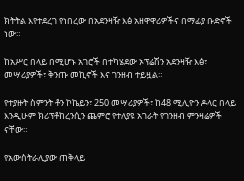ክትትል እየተደረገ የነበረው በአደንዛዥ እፅ አዘዋዋሪዎችና በማፊያ ቡድኖች ነው።

ከአሥር በላይ በሚሆኑ አገሮች በተካሄደው ኦፕሬሽን አደንዛዥ እፅ፣ መሣሪያዎች፣ ቅንጡ መኪኖች እና ገንዘብ ተይዟል።

የተያዙት ስምንት ቶን ኮኬይን፣ 250 መሣሪያዎች፣ ከ48 ሚሊዮን ዶላር በላይ እንዲሁም ክሪፕቶከረንሲን ጨምሮ የተለያዩ አገራት የገንዘብ ምንዛሬዎች ናቸው።

የአውስትራሊያው ጠቅላይ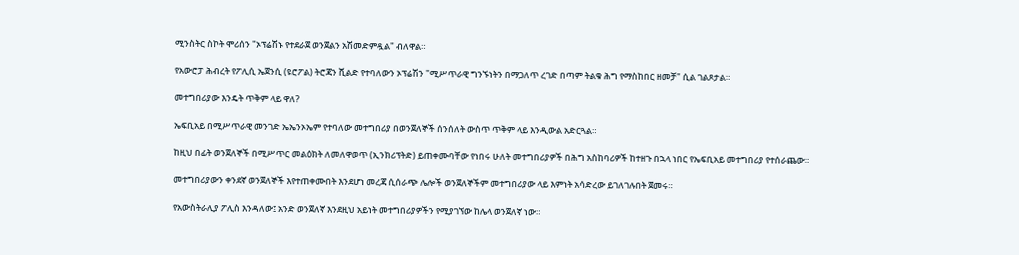ሚንስትር ስኮት ሞሪሰን "ኦፕሬሽኑ የተደራጀ ወንጀልን አሽመድምዷል" ብለዋል።

የአውሮፓ ሕብረት የፖሊሲ ኤጀንሲ (ዩሮፖል) ትሮጃን ሺልድ የተባለውን ኦፕሬሽን "ሚሥጥራዊ ግንኙነትን በማጋለጥ ረገድ በጣም ትልቁ ሕግ የማስከበር ዘመቻ" ሲል ገልጾታል።

መተግበሪያው እንዴት ጥቅም ላይ ዋለ?

ኤፍቢአይ በሚሥጥራዊ መንገድ ኤኤንኦኤም የተባለው መተግበሪያ በወንጀለኞች ሰንሰለት ውስጥ ጥቅም ላይ እንዲውል አድርጓል።

ከዚህ በፊት ወንጀለኞች በሚሥጥር መልዕክት ለመለዋወጥ (ኢንክሪፕትድ) ይጠቀሙባቸው የነበሩ ሁለት መተግበሪያዎች በሕግ አስከባሪዎች ከተዘጉ በኋላ ነበር የኤፍቢአይ መተግበሪያ የተሰራጨው።

መተግበሪያውን ቀንደኛ ወንጀለኞች እየተጠቀሙበት እንደሆነ መረጃ ሲሰራጭ ሌሎች ወንጀለኞችም መተግበሪያው ላይ እምነት አሳድረው ይገለገሉበት ጀመሩ።

የአውስትራሊያ ፖሊስ እንዳለው፤ አንድ ወንጀለኛ እንደዚህ አይነት መተግበሪያዎችን የሚያገኘው ከሌላ ወንጀለኛ ነው።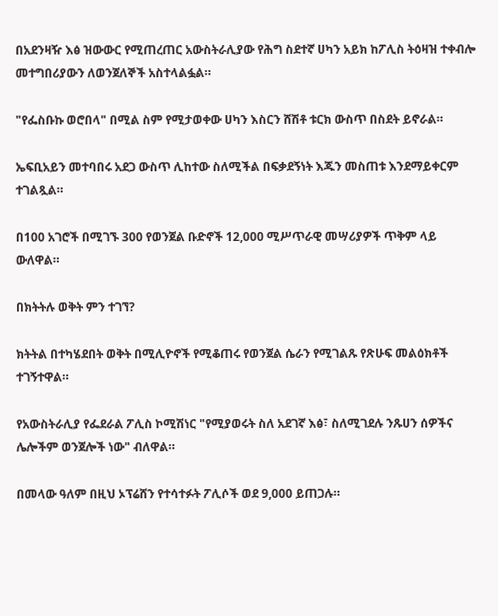በአደንዛዥ እፅ ዝውውር የሚጠረጠር አውስትራሊያው የሕግ ስደተኛ ሀካን አይክ ከፖሊስ ትዕዛዝ ተቀብሎ መተግበሪያውን ለወንጀለኞች አስተላልፏል።

"የፌስቡኩ ወሮበላ" በሚል ስም የሚታወቀው ሀካን እስርን ሸሽቶ ቱርክ ውስጥ በስደት ይኖራል።

ኤፍቢአይን መተባበሩ አደጋ ውስጥ ሊከተው ስለሚችል በፍቃደኝነት እጁን መስጠቱ እንደማይቀርም ተገልጿል።

በ100 አገሮች በሚገኙ 300 የወንጀል ቡድኖች 12,000 ሚሥጥራዊ መሣሪያዎች ጥቅም ላይ ውለዋል።

በክትትሉ ወቅት ምን ተገኘ?

ክትትል በተካሄደበት ወቅት በሚሊዮኖች የሚቆጠሩ የወንጀል ሴራን የሚገልጹ የጽሁፍ መልዕክቶች ተገኝተዋል።

የአውስትራሊያ የፌደራል ፖሊስ ኮሚሽነር "የሚያወሩት ስለ አደገኛ እፅ፣ ስለሚገደሉ ንጹሀን ሰዎችና ሌሎችም ወንጀሎች ነው" ብለዋል።

በመላው ዓለም በዚህ ኦፕሬሸን የተሳተፉት ፖሊሶች ወደ 9,000 ይጠጋሉ።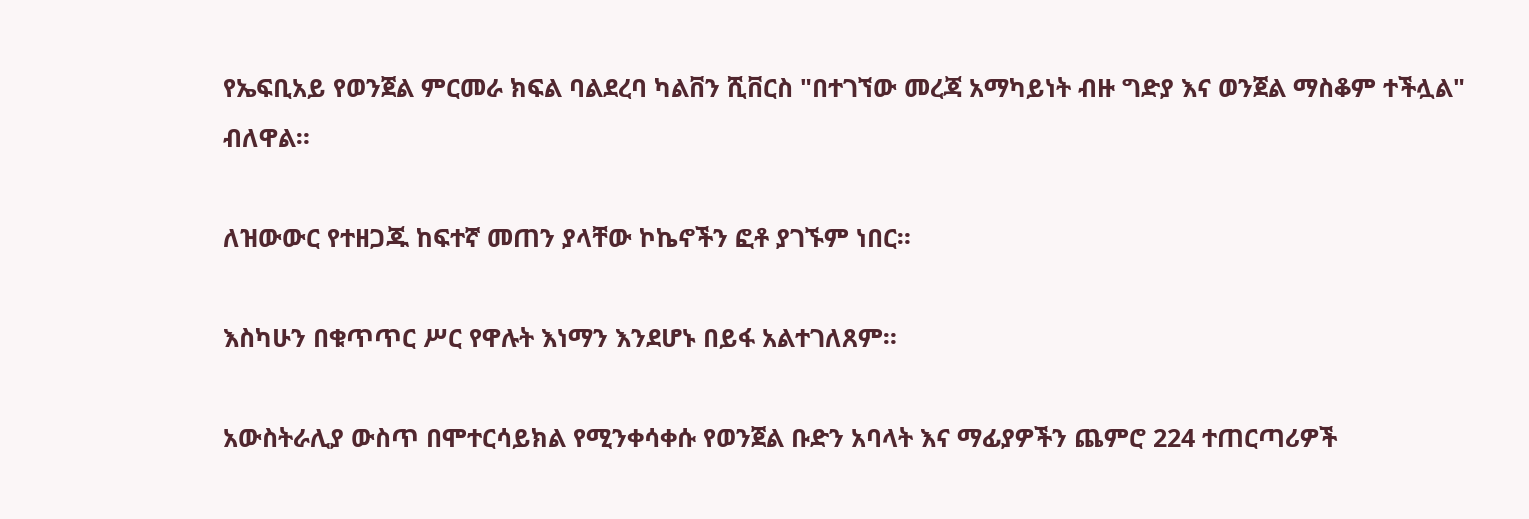የኤፍቢአይ የወንጀል ምርመራ ክፍል ባልደረባ ካልቨን ሺቨርስ "በተገኘው መረጃ አማካይነት ብዙ ግድያ እና ወንጀል ማስቆም ተችሏል" ብለዋል።

ለዝውውር የተዘጋጁ ከፍተኛ መጠን ያላቸው ኮኬኖችን ፎቶ ያገኙም ነበር።

እስካሁን በቁጥጥር ሥር የዋሉት እነማን እንደሆኑ በይፋ አልተገለጸም።

አውስትራሊያ ውስጥ በሞተርሳይክል የሚንቀሳቀሱ የወንጀል ቡድን አባላት እና ማፊያዎችን ጨምሮ 224 ተጠርጣሪዎች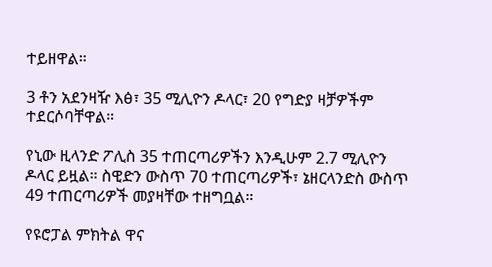ተይዘዋል።

3 ቶን አደንዛዥ እፅ፣ 35 ሚሊዮን ዶላር፣ 20 የግድያ ዛቻዎችም ተደርሶባቸዋል።

የኒው ዚላንድ ፖሊስ 35 ተጠርጣሪዎችን እንዲሁም 2.7 ሚሊዮን ዶላር ይዟል። ስዊድን ውስጥ 70 ተጠርጣሪዎች፣ ኔዘርላንድስ ውስጥ 49 ተጠርጣሪዎች መያዛቸው ተዘግቧል።

የዩሮፓል ምክትል ዋና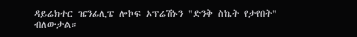ዳይሬክተር ዤንፊሊፔ ሎኮፍ ኦፕሬሽኑን "ድንቅ ስኬት የታየበት" ብለውታል።